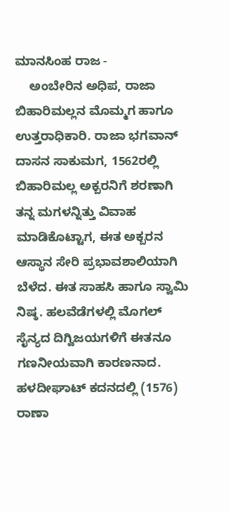ಮಾನಸಿಂಹ ರಾಜ -
    ಅಂಬೇರಿನ ಅಧಿಪ, ರಾಜಾ ಬಿಹಾರಿಮಲ್ಲನ ಮೊಮ್ಮಗ ಹಾಗೂ ಉತ್ತರಾಧಿಕಾರಿ. ರಾಜಾ ಭಗವಾನ್ ದಾಸನ ಸಾಕುಮಗ, 1562ರಲ್ಲಿ ಬಿಹಾರಿಮಲ್ಲ ಅಕ್ಬರನಿಗೆ ಶರಣಾಗಿ ತನ್ನ ಮಗಳನ್ನಿತ್ತು ವಿವಾಹ ಮಾಡಿಕೊಟ್ಟಾಗ, ಈತ ಅಕ್ಬರನ ಆಸ್ಥಾನ ಸೇರಿ ಪ್ರಭಾವಶಾಲಿಯಾಗಿ ಬೆಳೆದ. ಈತ ಸಾಹಸಿ ಹಾಗೂ ಸ್ವಾಮಿ ನಿಷ್ಠ. ಹಲವೆಡೆಗಳಲ್ಲಿ ಮೊಗಲ್ ಸೈನ್ಯದ ದಿಗ್ವಿಜಯಗಳಿಗೆ ಈತನೂ ಗಣನೀಯವಾಗಿ ಕಾರಣನಾದ. ಹಳದೀಘಾಟ್ ಕದನದಲ್ಲಿ (1576) ರಾಣಾ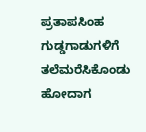ಪ್ರತಾಪಸಿಂಹ ಗುಡ್ಡಗಾಡುಗಳಿಗೆ ತಲೆಮರೆಸಿಕೊಂಡು ಹೋದಾಗ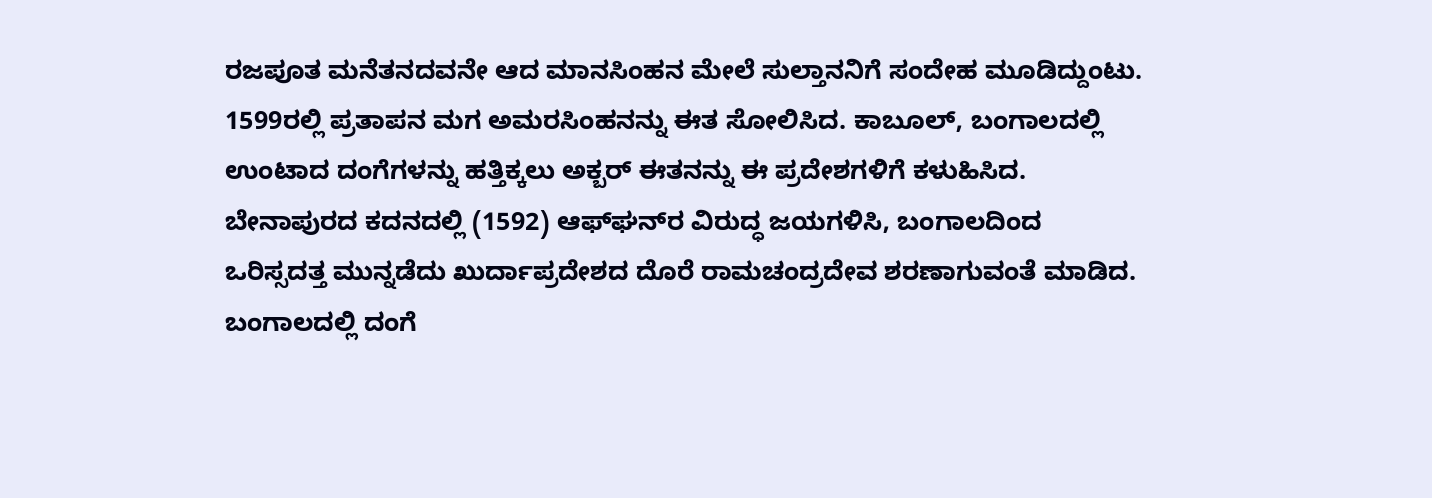ರಜಪೂತ ಮನೆತನದವನೇ ಆದ ಮಾನಸಿಂಹನ ಮೇಲೆ ಸುಲ್ತಾನನಿಗೆ ಸಂದೇಹ ಮೂಡಿದ್ದುಂಟು. 1599ರಲ್ಲಿ ಪ್ರತಾಪನ ಮಗ ಅಮರಸಿಂಹನನ್ನು ಈತ ಸೋಲಿಸಿದ. ಕಾಬೂಲ್, ಬಂಗಾಲದಲ್ಲಿ ಉಂಟಾದ ದಂಗೆಗಳನ್ನು ಹತ್ತಿಕ್ಕಲು ಅಕ್ಬರ್ ಈತನನ್ನು ಈ ಪ್ರದೇಶಗಳಿಗೆ ಕಳುಹಿಸಿದ. ಬೇನಾಪುರದ ಕದನದಲ್ಲಿ (1592) ಆಫ್‍ಘನ್‍ರ ವಿರುದ್ಧ ಜಯಗಳಿಸಿ, ಬಂಗಾಲದಿಂದ ಒರಿಸ್ಸದತ್ತ ಮುನ್ನಡೆದು ಖುರ್ದಾಪ್ರದೇಶದ ದೊರೆ ರಾಮಚಂದ್ರದೇವ ಶರಣಾಗುವಂತೆ ಮಾಡಿದ. ಬಂಗಾಲದಲ್ಲಿ ದಂಗೆ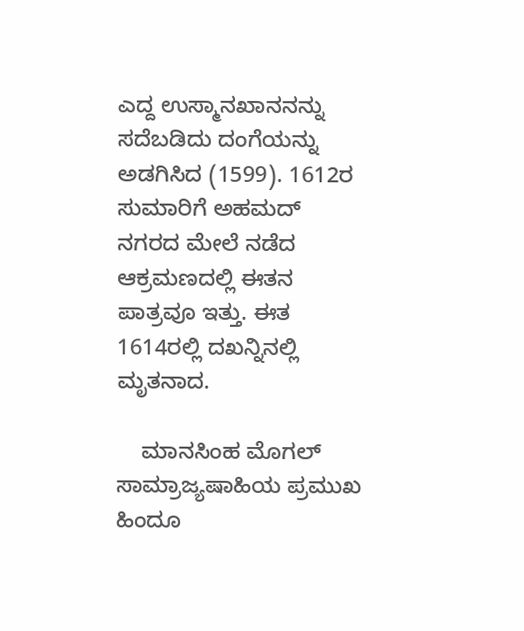ಎದ್ದ ಉಸ್ಮಾನಖಾನನನ್ನು ಸದೆಬಡಿದು ದಂಗೆಯನ್ನು ಅಡಗಿಸಿದ (1599). 1612ರ ಸುಮಾರಿಗೆ ಅಹಮದ್ ನಗರದ ಮೇಲೆ ನಡೆದ ಆಕ್ರಮಣದಲ್ಲಿ ಈತನ ಪಾತ್ರವೂ ಇತ್ತು. ಈತ 1614ರಲ್ಲಿ ದಖನ್ನಿನಲ್ಲಿ ಮೃತನಾದ.

    ಮಾನಸಿಂಹ ಮೊಗಲ್ ಸಾಮ್ರಾಜ್ಯಷಾಹಿಯ ಪ್ರಮುಖ ಹಿಂದೂ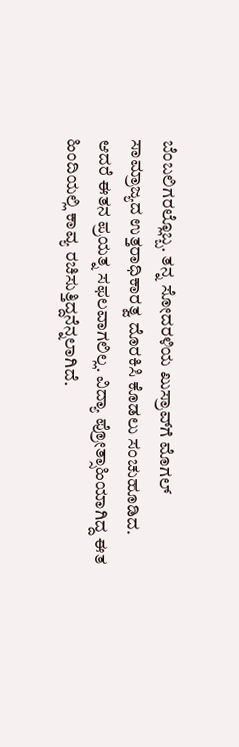ಬೆಂಬಲಿಗರಲ್ಲೊಬ್ಬ. ತನ್ನ ಸೋದರಳಿಯ ಖುಸ್ರಾವ್‍ಗೆ ಮೊಗಲ್ ಸಾಮ್ರಾಜ್ಯದ ಉತ್ತರಾಧಿಕಾರತ್ವ ದೊರಕಿಸಿ ಕೊಡಲು ಸಂಚುಹೂಡಿದ. ಆದರೆ ಈತನ ಪ್ರಯತ್ನ ಸಫಲವಾಗಲಿಲ್ಲ. ವಿದ್ಯಾ ಪ್ರೋತ್ಸಾಹಿಯಾಗಿದ್ದ ಈತ ಹಿಂದಿಯಲ್ಲಿ ಕಾವ್ಯ ರಚಿಸುತ್ತಿದ್ದನೆನ್ನಲಾಗಿದೆ.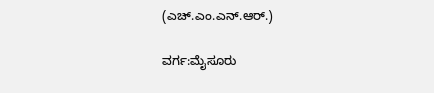(ಎಚ್.ಎಂ.ಎನ್.ಆರ್.)

ವರ್ಗ:ಮೈಸೂರು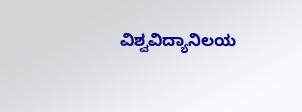ವಿಶ್ವವಿದ್ಯಾನಿಲಯ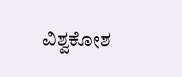ವಿಶ್ವಕೋಶ